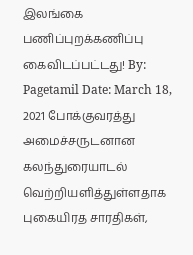இலங்கை பணிப்புறக்கணிப்பு கைவிடப்பட்டது! By: Pagetamil Date: March 18, 2021 போக்குவரத்து அமைச்சருடனான கலந்துரையாடல் வெற்றியளித்துள்ளதாக புகையிரத சாரதிகள்,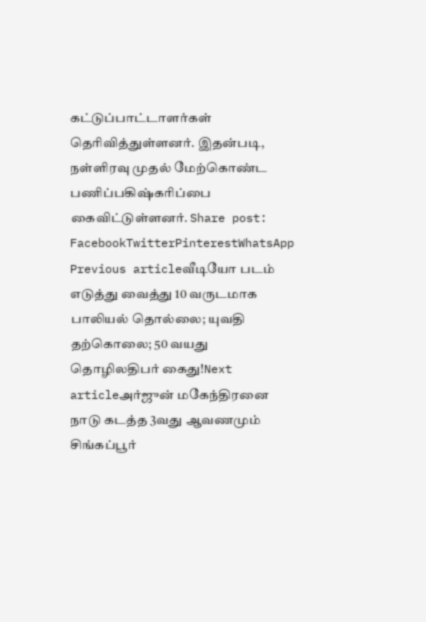கட்டுப்பாட்டாளர்கள் தெரிவித்துள்ளனர். இதன்படி, நள்ளிரவு முதல் மேற்கொண்ட பணிப்பகிஷ்கரிப்பை கைவிட்டுள்ளனர். Share post: FacebookTwitterPinterestWhatsApp Previous articleவீடியோ படம் எடுத்து வைத்து 10 வருடமாக பாலியல் தொல்லை; யுவதி தற்கொலை; 50 வயது தொழிலதிபர் கைது!Next articleஅர்ஜுன் மகேந்திரனை நாடு கடத்த 3வது ஆவணமும் சிங்கப்பூர்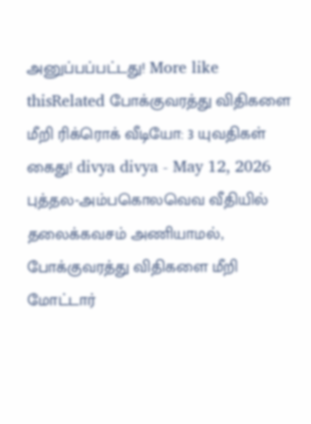அனுப்பப்பட்டது! More like thisRelated போக்குவரத்து விதிகளை மீறி ரிக்ரொக் வீடியோ: 3 யுவதிகள் கைது! divya divya - May 12, 2026 புத்தல-அம்பகொலவெவ வீதியில் தலைக்கவசம் அணியாமல், போக்குவரத்து விதிகளை மீறி மோட்டார்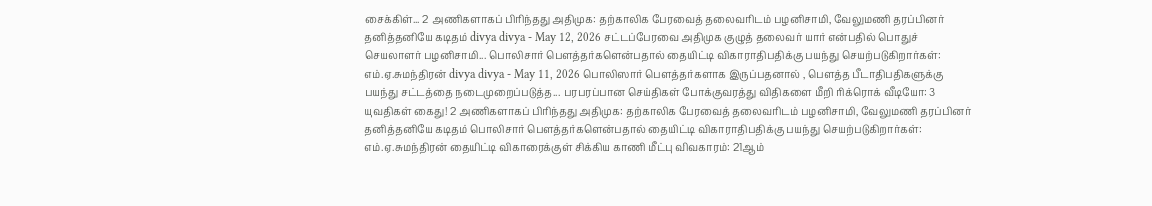சைக்கிள்... 2 அணிகளாகப் பிரிந்தது அதிமுக: தற்காலிக பேரவைத் தலைவரிடம் பழனிசாமி, வேலுமணி தரப்பினர் தனித்தனியே கடிதம் divya divya - May 12, 2026 சட்டப்பேரவை அதிமுக குழுத் தலைவர் யார் என்பதில் பொதுச் செயலாளர் பழனிசாமி... பொலிசார் பௌத்தர்களென்பதால் தையிட்டி விகாராதிபதிக்கு பயந்து செயற்படுகிறார்கள்: எம்.ஏ.சுமந்திரன் divya divya - May 11, 2026 பொலிஸார் பௌத்தர்களாக இருப்பதனால் , பௌத்த பீடாதிபதிகளுக்கு பயந்து சட்டத்தை நடைமுறைப்படுத்த... பரபரப்பான செய்திகள் போக்குவரத்து விதிகளை மீறி ரிக்ரொக் வீடியோ: 3 யுவதிகள் கைது! 2 அணிகளாகப் பிரிந்தது அதிமுக: தற்காலிக பேரவைத் தலைவரிடம் பழனிசாமி, வேலுமணி தரப்பினர் தனித்தனியே கடிதம் பொலிசார் பௌத்தர்களென்பதால் தையிட்டி விகாராதிபதிக்கு பயந்து செயற்படுகிறார்கள்: எம்.ஏ.சுமந்திரன் தையிட்டி விகாரைக்குள் சிக்கிய காணி மீட்பு விவகாரம்: 21ஆம்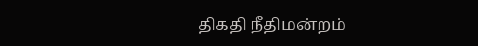திகதி நீதிமன்றம்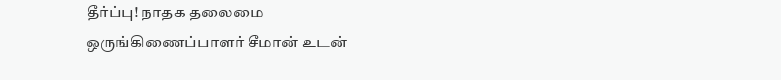தீர்ப்பு! நாதக தலைமை ஒருங்கிணைப்பாளர் சீமான் உடன்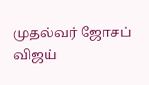முதல்வர் ஜோசப் விஜய்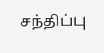சந்திப்பு